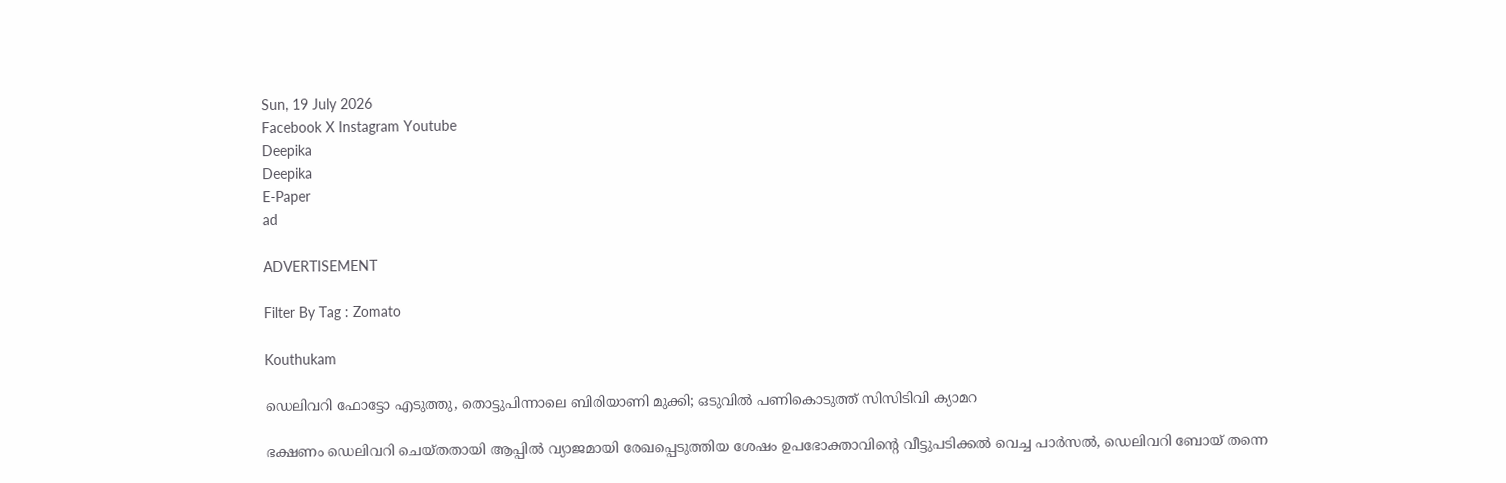Sun, 19 July 2026
Facebook X Instagram Youtube
Deepika
Deepika
E-Paper
ad

ADVERTISEMENT

Filter By Tag : Zomato

Kouthukam

ഡെലിവറി ഫോട്ടോ എടുത്തു, തൊട്ടുപിന്നാലെ ബിരിയാണി മുക്കി; ഒടുവിൽ പണികൊടുത്ത് സിസിടിവി ക്യാമറ

ഭക്ഷണം ഡെലിവറി ചെയ്തതായി ആപ്പിൽ വ്യാജമായി രേഖപ്പെടുത്തിയ ശേഷം ഉപഭോക്താവിന്‍റെ വീട്ടുപടിക്കൽ വെച്ച പാർസൽ, ഡെലിവറി ബോയ് തന്നെ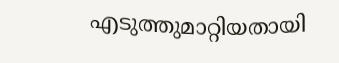എടുത്തുമാറ്റിയതായി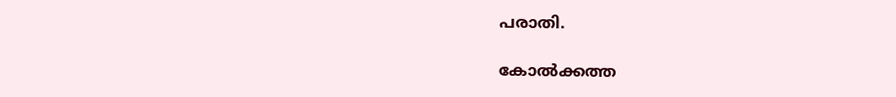പരാതി.

കോൽക്കത്ത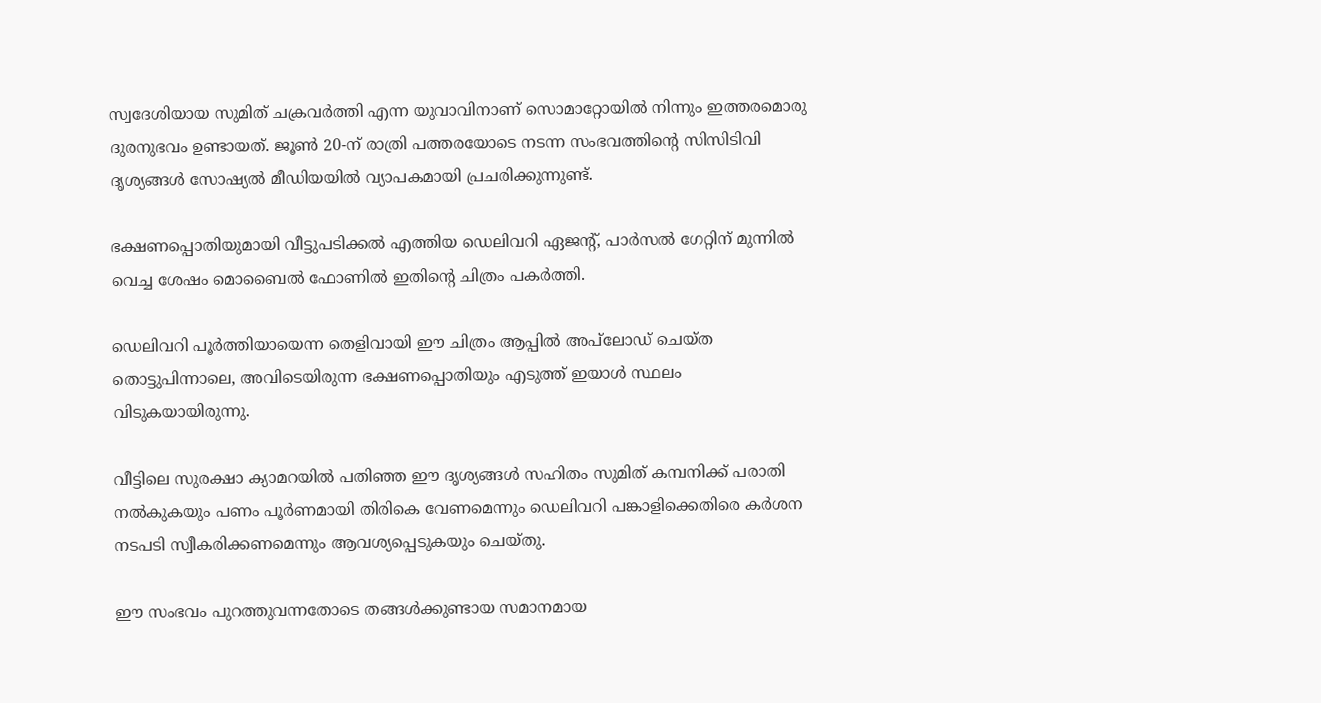സ്വദേശിയായ സുമിത് ചക്രവർത്തി എന്ന യുവാവിനാണ് സൊമാറ്റോയിൽ നിന്നും ഇത്തരമൊരു ദുരനുഭവം ഉണ്ടായത്. ജൂൺ 20-ന് രാത്രി പത്തരയോടെ നടന്ന സംഭവത്തിന്‍റെ സിസിടിവി ദൃശ്യങ്ങൾ സോഷ്യൽ മീഡിയയിൽ വ്യാപകമായി പ്രചരിക്കുന്നുണ്ട്.

ഭക്ഷണപ്പൊതിയുമായി വീട്ടുപടിക്കൽ എത്തിയ ഡെലിവറി ഏജന്‍റ്, പാർസൽ ഗേറ്റിന് മുന്നിൽ വെച്ച ശേഷം മൊബൈൽ ഫോണിൽ ഇതിന്‍റെ ചിത്രം പകർത്തി.

ഡെലിവറി പൂർത്തിയായെന്ന തെളിവായി ഈ ചിത്രം ആപ്പിൽ അപ്‌ലോഡ് ചെയ്ത തൊട്ടുപിന്നാലെ, അവിടെയിരുന്ന ഭക്ഷണപ്പൊതിയും എടുത്ത് ഇയാൾ സ്ഥലം വിടുകയായിരുന്നു.

വീട്ടിലെ സുരക്ഷാ ക്യാമറയിൽ പതിഞ്ഞ ഈ ദൃശ്യങ്ങൾ സഹിതം സുമിത് കമ്പനിക്ക് പരാതി നൽകുകയും പണം പൂർണമായി തിരികെ വേണമെന്നും ഡെലിവറി പങ്കാളിക്കെതിരെ കർശന നടപടി സ്വീകരിക്കണമെന്നും ആവശ്യപ്പെടുകയും ചെയ്തു.

ഈ സംഭവം പുറത്തുവന്നതോടെ തങ്ങൾക്കുണ്ടായ സമാനമായ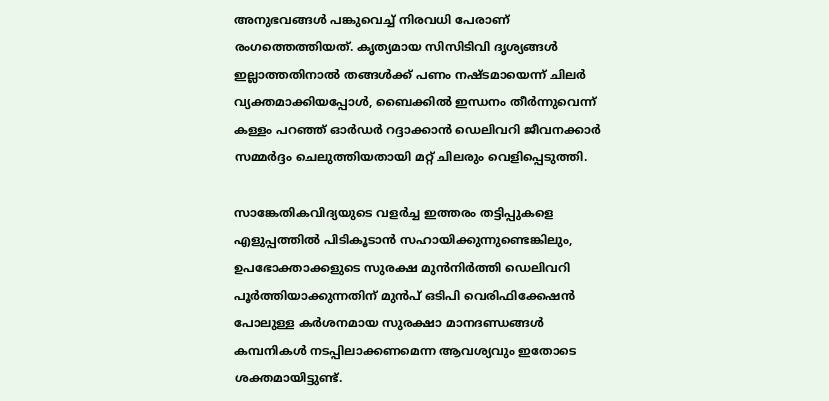അനുഭവങ്ങൾ പങ്കുവെച്ച് നിരവധി പേരാണ് രംഗത്തെത്തിയത്. കൃത്യമായ സിസിടിവി ദൃശ്യങ്ങൾ ഇല്ലാത്തതിനാൽ തങ്ങൾക്ക് പണം നഷ്ടമായെന്ന് ചിലർ വ്യക്തമാക്കിയപ്പോൾ, ബൈക്കിൽ ഇന്ധനം തീർന്നുവെന്ന് കള്ളം പറഞ്ഞ് ഓർഡർ റദ്ദാക്കാൻ ഡെലിവറി ജീവനക്കാർ സമ്മർദ്ദം ചെലുത്തിയതായി മറ്റ് ചിലരും വെളിപ്പെടുത്തി.

സാങ്കേതികവിദ്യയുടെ വളർച്ച ഇത്തരം തട്ടിപ്പുകളെ എളുപ്പത്തിൽ പിടികൂടാൻ സഹായിക്കുന്നുണ്ടെങ്കിലും, ഉപഭോക്താക്കളുടെ സുരക്ഷ മുൻനിർത്തി ഡെലിവറി പൂർത്തിയാക്കുന്നതിന് മുൻപ് ഒടിപി വെരിഫിക്കേഷൻ പോലുള്ള കർശനമായ സുരക്ഷാ മാനദണ്ഡങ്ങൾ കമ്പനികൾ നടപ്പിലാക്കണമെന്ന ആവശ്യവും ഇതോടെ ശക്തമായിട്ടുണ്ട്.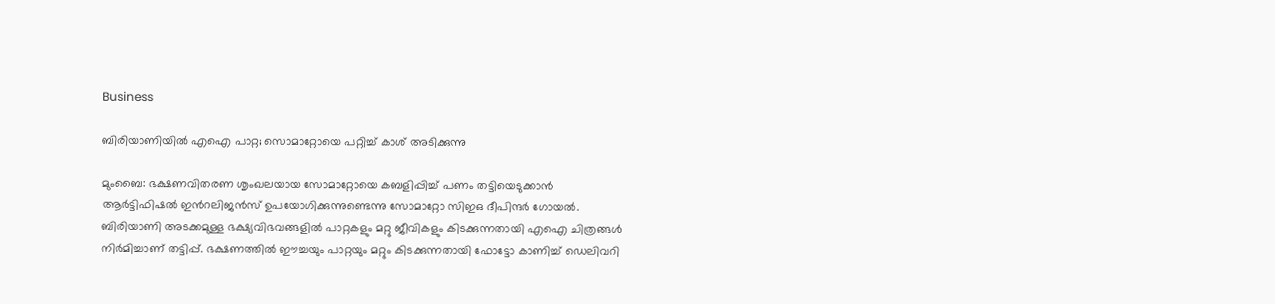Business

ബിരിയാണിയിൽ എഐ പാറ്റ; സൊമാറ്റോയെ പറ്റിച്ച് കാശ് അടിക്കുന്നു

മുംബൈ: ഭക്ഷണവിതരണ ശൃംഖലയായ സോമാറ്റോയെ കബളിപ്പിച്ച് പണം തട്ടിയെടുക്കാൻ ആർട്ടിഫിഷൽ ഇന്‍റലിജൻസ് ഉപയോഗിക്കുന്നുണ്ടെന്നു സോമാറ്റോ സിഇഒ ദീപിന്ദർ ഗോയൽ. ബിരിയാണി അടക്കമുള്ള ഭക്ഷ്യവിഭവങ്ങളിൽ പാറ്റകളും മറ്റു ജീവികളും കിടക്കുന്നതായി എഐ ചിത്രങ്ങൾ നിർമിച്ചാണ് തട്ടിപ്പ്. ഭക്ഷണത്തിൽ ഈച്ചയും പാറ്റയും മറ്റും കിടക്കുന്നതായി ഫോട്ടോ കാണിച്ച് ഡെലിവറി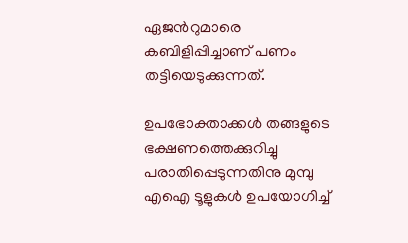ഏജന്‍റുമാരെ കബിളിപ്പിച്ചാണ് പണം തട്ടിയെടുക്കുന്നത്.

ഉപഭോക്താക്കൾ തങ്ങളുടെ ഭക്ഷണത്തെക്കുറിച്ചു പരാതിപ്പെടുന്നതിനു മുമ്പു എഐ ടൂളുകൾ ഉപയോഗിച്ച്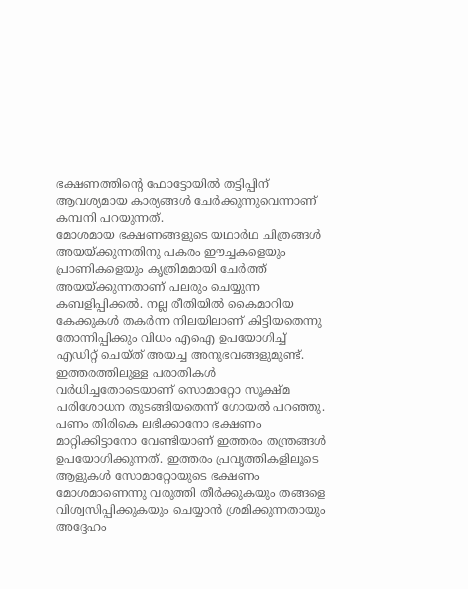ഭക്ഷണത്തിന്‍റെ ഫോട്ടോയിൽ തട്ടിപ്പിന് ആവശ്യമായ കാര്യങ്ങൾ ചേർക്കുന്നുവെന്നാണ് കമ്പനി പറയുന്നത്.
മോശമായ ഭക്ഷണങ്ങളുടെ യഥാർഥ ചിത്രങ്ങൾ അയയ്ക്കുന്നതിനു പകരം ഈച്ചകളെയും പ്രാണികളെയും കൃത്രിമമായി ചേർത്ത് അയയ്ക്കുന്നതാണ് പലരും ചെയ്യുന്ന കബളിപ്പിക്കൽ. നല്ല രീതിയിൽ കൈമാറിയ കേക്കുകൾ തകർന്ന നിലയിലാണ് കിട്ടിയതെന്നു തോന്നിപ്പിക്കും വിധം എഐ ഉപയോഗിച്ച് എഡിറ്റ് ചെയ്ത് അയച്ച അനുഭവങ്ങളുമുണ്ട്. ഇത്തരത്തിലുള്ള പരാതികൾ വർധിച്ചതോടെയാണ് സൊമാറ്റോ സൂക്ഷ്മ പരിശോധന തുടങ്ങിയതെന്ന് ഗോയൽ പറഞ്ഞു.
പണം തിരികെ ലഭിക്കാനോ ഭക്ഷണം മാറ്റിക്കിട്ടാനോ വേണ്ടിയാണ് ഇത്തരം തന്ത്രങ്ങൾ ഉപയോഗിക്കുന്നത്. ഇത്തരം പ്രവൃത്തികളിലൂടെ ആളുകൾ സോമാറ്റോയുടെ ഭക്ഷണം മോശമാണെന്നു വരുത്തി തീർക്കുകയും തങ്ങളെ വിശ്വസിപ്പിക്കുകയും ചെയ്യാൻ ശ്രമിക്കുന്നതായും അദ്ദേഹം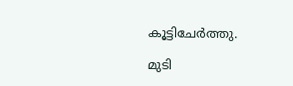കൂട്ടിചേർത്തു.

മുടി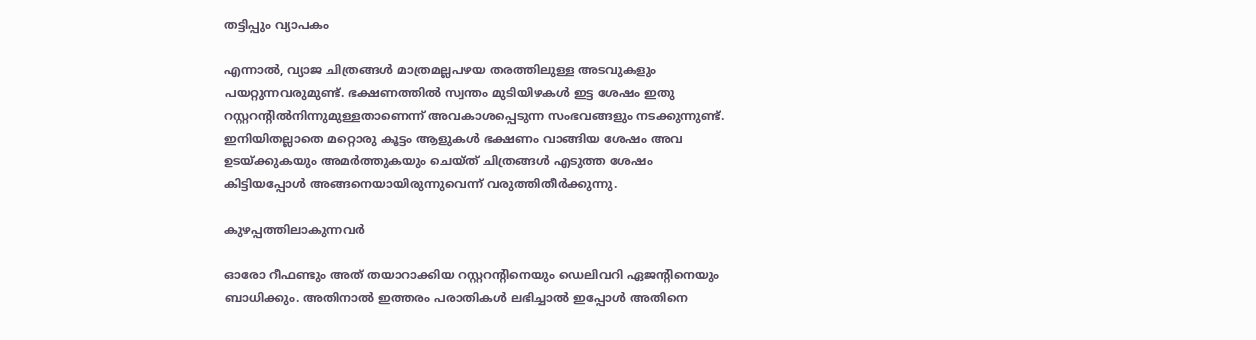തട്ടിപ്പും വ്യാപകം

എന്നാൽ, വ്യാജ ചിത്രങ്ങൾ മാത്രമല്ലപഴയ തരത്തിലുള്ള അടവുകളും പയറ്റുന്നവരുമുണ്ട്. ഭക്ഷണത്തിൽ സ്വന്തം മുടിയിഴകൾ ഇട്ട ശേഷം ഇതു റസ്റ്ററന്‍റിൽനിന്നുമുള്ളതാണെന്ന് അവകാശപ്പെടുന്ന സംഭവങ്ങളും നടക്കുന്നുണ്ട്. ഇനിയിതല്ലാതെ മറ്റൊരു കൂട്ടം ആളുകൾ ഭക്ഷണം വാങ്ങിയ ശേഷം അവ ഉടയ്ക്കുകയും അമർത്തുകയും ചെയ്ത് ചിത്രങ്ങൾ എടുത്ത ശേഷം കിട്ടിയപ്പോൾ അങ്ങനെയായിരുന്നുവെന്ന് വരുത്തിതീർക്കുന്നു.

കുഴപ്പത്തിലാകുന്നവർ

ഓരോ റീഫണ്ടും അത് തയാറാക്കിയ റസ്റ്ററന്‍റിനെയും ഡെലിവറി ഏജന്‍റിനെയും ബാധിക്കും. അതിനാൽ ഇത്തരം പരാതികൾ ലഭിച്ചാൽ ഇപ്പോൾ അതിനെ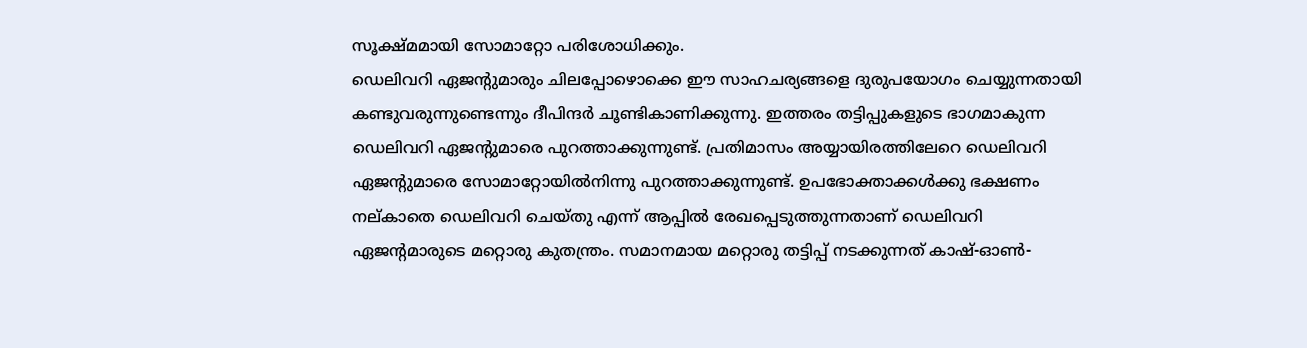സൂക്ഷ്മമായി സോമാറ്റോ പരിശോധിക്കും.
ഡെലിവറി ഏജന്‍റുമാരും ചിലപ്പോഴൊക്കെ ഈ സാഹചര്യങ്ങളെ ദുരുപയോഗം ചെയ്യുന്നതായി കണ്ടുവരുന്നുണ്ടെന്നും ദീപിന്ദർ ചൂണ്ടികാണിക്കുന്നു. ഇത്തരം തട്ടിപ്പുകളുടെ ഭാഗമാകുന്ന ഡെലിവറി ഏജന്‍റുമാരെ പുറത്താക്കുന്നുണ്ട്. പ്രതിമാസം അയ്യായിരത്തിലേറെ ഡെലിവറി ഏജന്‍റുമാരെ സോമാറ്റോയിൽനിന്നു പുറത്താക്കുന്നുണ്ട്. ഉപഭോക്താക്കൾക്കു ഭക്ഷണം നല്കാതെ ഡെലിവറി ചെയ്തു എന്ന് ആപ്പിൽ രേഖപ്പെടുത്തുന്നതാണ് ഡെലിവറി ഏജന്‍റമാരുടെ മറ്റൊരു കുതന്ത്രം. സമാനമായ മറ്റൊരു തട്ടിപ്പ് നടക്കുന്നത് കാഷ്-ഓൺ-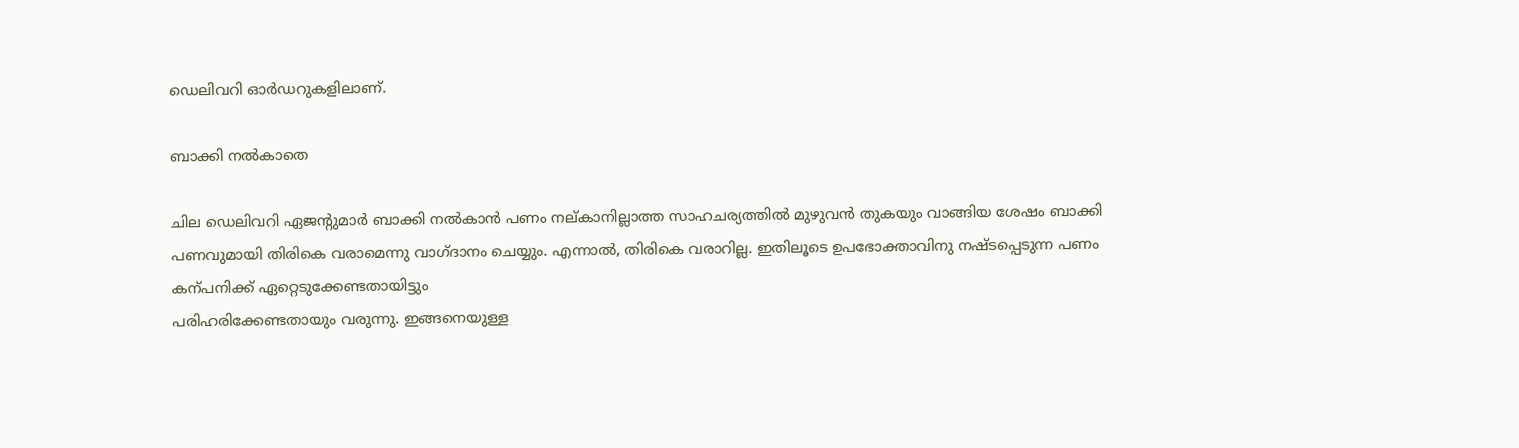ഡെലിവറി ഓർഡറുകളിലാണ്.

ബാക്കി നൽകാതെ

ചില ഡെലിവറി ഏജന്‍റുമാർ ബാക്കി നൽകാൻ പണം നല്കാനില്ലാത്ത സാഹചര്യത്തിൽ മുഴുവൻ തുകയും വാങ്ങിയ ശേഷം ബാക്കി പണവുമായി തിരികെ വരാമെന്നു വാഗ്ദാനം ചെയ്യും. എന്നാൽ, തിരികെ വരാറില്ല. ഇതിലൂടെ ഉപഭോക്താവിനു നഷ്ടപ്പെടുന്ന പണം കന്പനിക്ക് ഏറ്റെടുക്കേണ്ടതായിട്ടും
പരിഹരിക്കേണ്ടതായും വരുന്നു. ഇങ്ങനെയുള്ള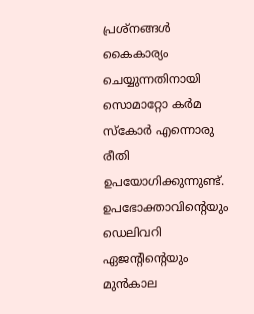പ്രശ്നങ്ങൾ കൈകാര്യം ചെയ്യുന്നതിനായി സൊമാറ്റോ കർമ സ്കോർ എന്നൊരു രീതി ഉപയോഗിക്കുന്നുണ്ട്. ഉപഭോക്താവിന്‍റെയും ഡെലിവറി ഏജന്‍റിന്‍റെയും മുൻകാല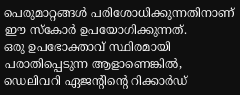പെരുമാറ്റങ്ങൾ പരിശോധിക്കുന്നതിനാണ് ഈ സ്കോർ ഉപയോഗിക്കുന്നത്.
ഒരു ഉപഭോക്താവ് സ്ഥിരമായി പരാതിപ്പെടുന്ന ആളാണെങ്കിൽ, ഡെലിവറി ഏജന്‍റിന്‍റെ റിക്കാർഡ്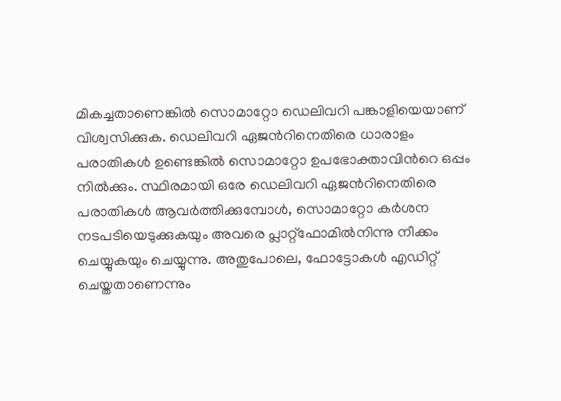മികച്ചതാണെങ്കിൽ സൊമാറ്റോ ഡെലിവറി പങ്കാളിയെയാണ് വിശ്വസിക്കുക. ഡെലിവറി ഏജന്‍റിനെതിരെ ധാരാളം പരാതികൾ ഉണ്ടെങ്കിൽ സൊമാറ്റോ ഉപഭോക്താവിന്‍റെ ഒപ്പം നിൽക്കും. സ്ഥിരമായി ഒരേ ഡെലിവറി ഏജന്‍റിനെതിരെ പരാതികൾ ആവർത്തിക്കുമ്പോൾ, സൊമാറ്റോ കർശന നടപടിയെടുക്കുകയും അവരെ പ്ലാറ്റ്‌ഫോമിൽനിന്നു നീക്കം ചെയ്യുകയും ചെയ്യുന്നു. അതുപോലെ, ഫോട്ടോകൾ എഡിറ്റ് ചെയ്തതാണെന്നും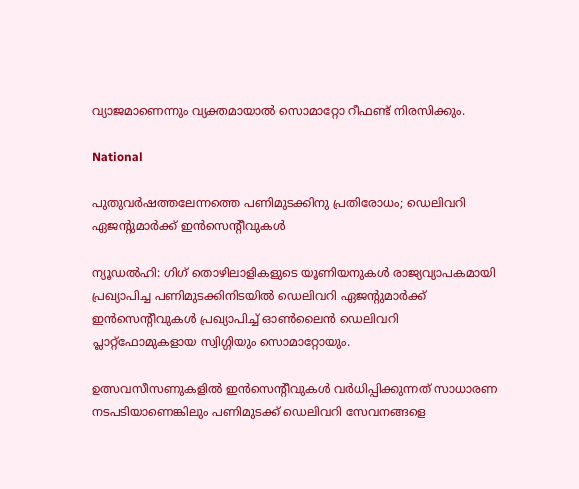വ്യാജമാണെന്നും വ്യക്തമായാൽ സൊമാറ്റോ റീഫണ്ട് നിരസിക്കും.

National

പുതുവർഷത്തലേന്നത്തെ പണിമുടക്കിനു പ്രതിരോധം; ഡെലിവറി ഏജന്‍റുമാർക്ക് ഇൻസെന്‍റീവുകൾ

ന്യൂഡൽഹി: ഗിഗ് തൊഴിലാളികളുടെ യൂണിയനുകൾ രാജ്യവ്യാപകമായി പ്രഖ്യാപിച്ച പണിമുടക്കിനിടയിൽ ഡെലിവറി ഏജന്‍റുമാർക്ക് ഇൻസെന്‍റീവുകൾ പ്രഖ്യാപിച്ച് ഓണ്‍ലൈൻ ഡെലിവറി പ്ലാറ്റ്ഫോമുകളായ സ്വിഗ്ഗിയും സൊമാറ്റോയും.

ഉത്സവസീസണുകളിൽ ഇൻസെന്‍റീവുകൾ വർധിപ്പിക്കുന്നത് സാധാരണ നടപടിയാണെങ്കിലും പണിമുടക്ക് ഡെലിവറി സേവനങ്ങളെ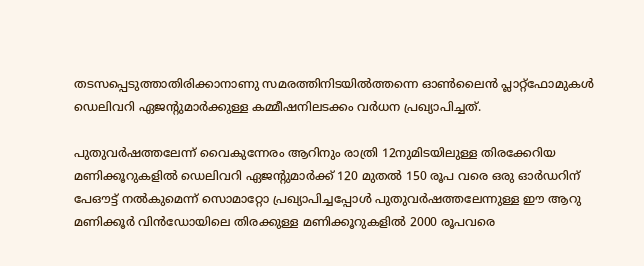തടസപ്പെടുത്താതിരിക്കാനാണു സമരത്തിനിടയിൽത്തന്നെ ഓണ്‍ലൈൻ പ്ലാറ്റ്ഫോമുകൾ ഡെലിവറി ഏജന്‍റുമാർക്കുള്ള കമ്മീഷനിലടക്കം വർധന പ്രഖ്യാപിച്ചത്.

പുതുവർഷത്തലേന്ന് വൈകുന്നേരം ആറിനും രാത്രി 12നുമിടയിലുള്ള തിരക്കേറിയ മണിക്കൂറുകളിൽ ഡെലിവറി ഏജന്‍റുമാർക്ക് 120 മുതൽ 150 രൂപ വരെ ഒരു ഓർഡറിന് പേഔട്ട് നൽകുമെന്ന് സൊമാറ്റോ പ്രഖ്യാപിച്ചപ്പോൾ പുതുവർഷത്തലേന്നുള്ള ഈ ആറു മണിക്കൂർ വിൻഡോയിലെ തിരക്കുള്ള മണിക്കൂറുകളിൽ 2000 രൂപവരെ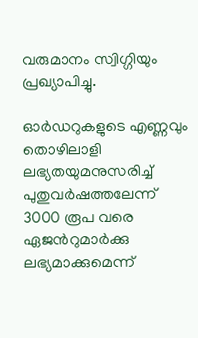വരുമാനം സ്വിഗ്ഗിയും പ്രഖ്യാപിച്ചു.

ഓർഡറുകളുടെ എണ്ണവും തൊഴിലാളി ലഭ്യതയുമനുസരിച്ച് പുതുവർഷത്തലേന്ന് 3000 രൂപ വരെ ഏജന്‍റുമാർക്കു ലഭ്യമാക്കുമെന്ന്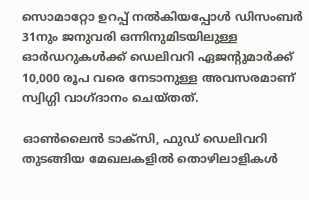സൊമാറ്റോ ഉറപ്പ് നൽകിയപ്പോൾ ഡിസംബർ 31നും ജനുവരി ഒന്നിനുമിടയിലുള്ള ഓർഡറുകൾക്ക് ഡെലിവറി ഏജന്‍റുമാർക്ക് 10,000 രൂപ വരെ നേടാനുള്ള അവസരമാണ് സ്വിഗ്ഗി വാഗ്ദാനം ചെയ്തത്.

ഓണ്‍ലൈൻ ടാക്സി, ഫുഡ് ഡെലിവറി തുടങ്ങിയ മേഖലകളിൽ തൊഴിലാളികൾ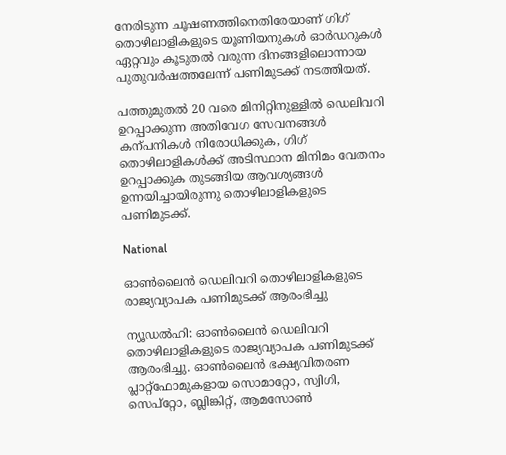നേരിടുന്ന ചൂഷണത്തിനെതിരേയാണ് ഗിഗ് തൊഴിലാളികളുടെ യൂണിയനുകൾ ഓർഡറുകൾ ഏറ്റവും കൂടുതൽ വരുന്ന ദിനങ്ങളിലൊന്നായ പുതുവർഷത്തലേന്ന് പണിമുടക്ക് നടത്തിയത്.

പത്തുമുതൽ 20 വരെ മിനിറ്റിനുള്ളിൽ ഡെലിവറി ഉറപ്പാക്കുന്ന അതിവേഗ സേവനങ്ങൾ കന്പനികൾ നിരോധിക്കുക, ഗിഗ് തൊഴിലാളികൾക്ക് അടിസ്ഥാന മിനിമം വേതനം ഉറപ്പാക്കുക തുടങ്ങിയ ആവശ്യങ്ങൾ ഉന്നയിച്ചായിരുന്നു തൊഴിലാളികളുടെ പണിമുടക്ക്.

National

ഓണ്‍ലൈന്‍ ഡെലിവറി തൊഴിലാളികളുടെ രാജ്യവ്യാപക പണിമുടക്ക് ആരംഭിച്ചു

ന്യൂഡല്‍ഹി: ഓണ്‍ലൈന്‍ ഡെലിവറി തൊഴിലാളികളുടെ രാജ്യവ്യാപക പണിമുടക്ക് ആരംഭിച്ചു. ഓണ്‍ലൈന്‍ ഭക്ഷ്യവിതരണ പ്ലാറ്റ്‌ഫോമുകളായ സൊമാറ്റോ, സ്വിഗി, സെപ്‌റ്റോ, ബ്ലിങ്കിറ്റ്, ആമസോണ്‍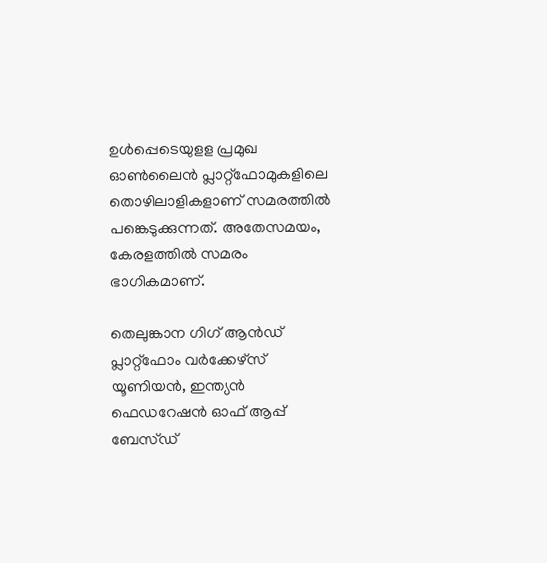ഉള്‍പ്പെടെയുളള പ്രമുഖ ഓണ്‍ലൈന്‍ പ്ലാറ്റ്‌ഫോമുകളിലെ തൊഴിലാളികളാണ് സമരത്തില്‍ പങ്കെടുക്കുന്നത്. അതേസമയം, കേരളത്തിൽ സമരം ഭാഗികമാണ്.

തെലുങ്കാന ഗിഗ് ആന്‍ഡ് പ്ലാറ്റ്‌ഫോം വര്‍ക്കേഴ്‌സ് യൂണിയന്‍, ഇന്ത്യന്‍ ഫെഡറേഷന്‍ ഓഫ് ആപ്പ് ബേസ്ഡ്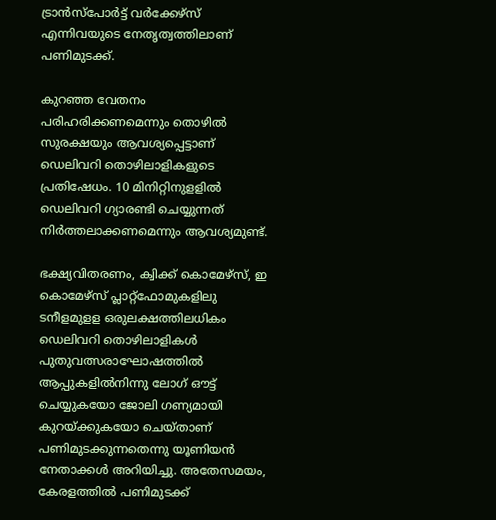ട്രാന്‍സ്‌പോര്‍ട്ട് വര്‍ക്കേഴ്‌സ് എന്നിവയുടെ നേതൃത്വത്തിലാണ് പണിമുടക്ക്.

കുറഞ്ഞ വേതനം പരിഹരിക്കണമെന്നും തൊഴില്‍ സുരക്ഷയും ആവശ്യപ്പെട്ടാണ് ഡെലിവറി തൊഴിലാളികളുടെ പ്രതിഷേധം. 10 മിനിറ്റിനുളളില്‍ ഡെലിവറി ഗ്യാരണ്ടി ചെയ്യുന്നത് നിര്‍ത്തലാക്കണമെന്നും ആവശ്യമുണ്ട്.

ഭക്ഷ്യവിതരണം, ക്വിക്ക് കൊമേഴ്‌സ്, ഇ കൊമേഴ്‌സ് പ്ലാറ്റ്‌ഫോമുകളിലു ടനീളമുളള ഒരുലക്ഷത്തിലധികം ഡെലിവറി തൊഴിലാളികള്‍ പുതുവത്സരാഘോഷത്തില്‍ ആപ്പുകളില്‍നിന്നു ലോഗ് ഔട്ട് ചെയ്യുകയോ ജോലി ഗണ്യമായി കുറയ്ക്കുകയോ ചെയ്താണ് പണിമുടക്കുന്നതെന്നു യൂണിയന്‍ നേതാക്കള്‍ അറിയിച്ചു. അതേസമയം, കേരളത്തിൽ പണിമുടക്ക്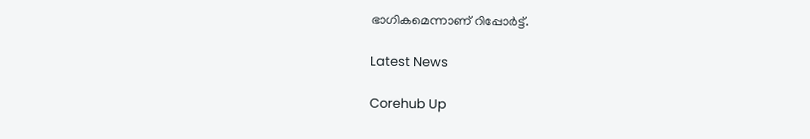ഭാഗികമെന്നാണ് റിപ്പോർട്ട്.

Latest News

Corehub Up